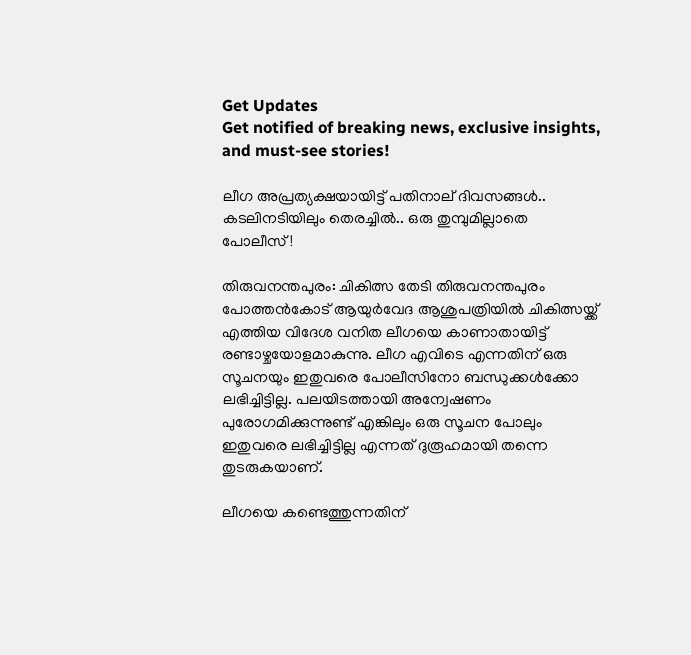Get Updates
Get notified of breaking news, exclusive insights, and must-see stories!

ലീഗ അപ്രത്യക്ഷയായിട്ട് പതിനാല് ദിവസങ്ങൾ.. കടലിനടിയിലും തെരച്ചിൽ.. ഒരു തുമ്പുമില്ലാതെ പോലീസ്!

തിരുവനന്തപുരം: ചികിത്സ തേടി തിരുവനന്തപുരം പോത്തന്‍കോട് ആയുര്‍വേദ ആശുപത്രിയില്‍ ചികിത്സയ്ക്ക് എത്തിയ വിദേശ വനിത ലീഗയെ കാണാതായിട്ട് രണ്ടാഴ്ചയോളമാകുന്നു. ലീഗ എവിടെ എന്നതിന് ഒരു സൂചനയും ഇതുവരെ പോലീസിനോ ബന്ധുക്കള്‍ക്കോ ലഭിച്ചിട്ടില്ല. പലയിടത്തായി അന്വേഷണം പുരോഗമിക്കുന്നുണ്ട് എങ്കിലും ഒരു സൂചന പോലും ഇതുവരെ ലഭിച്ചിട്ടില്ല എന്നത് ദുരൂഹമായി തന്നെ തുടരുകയാണ്.

ലീഗയെ കണ്ടെത്തുന്നതിന്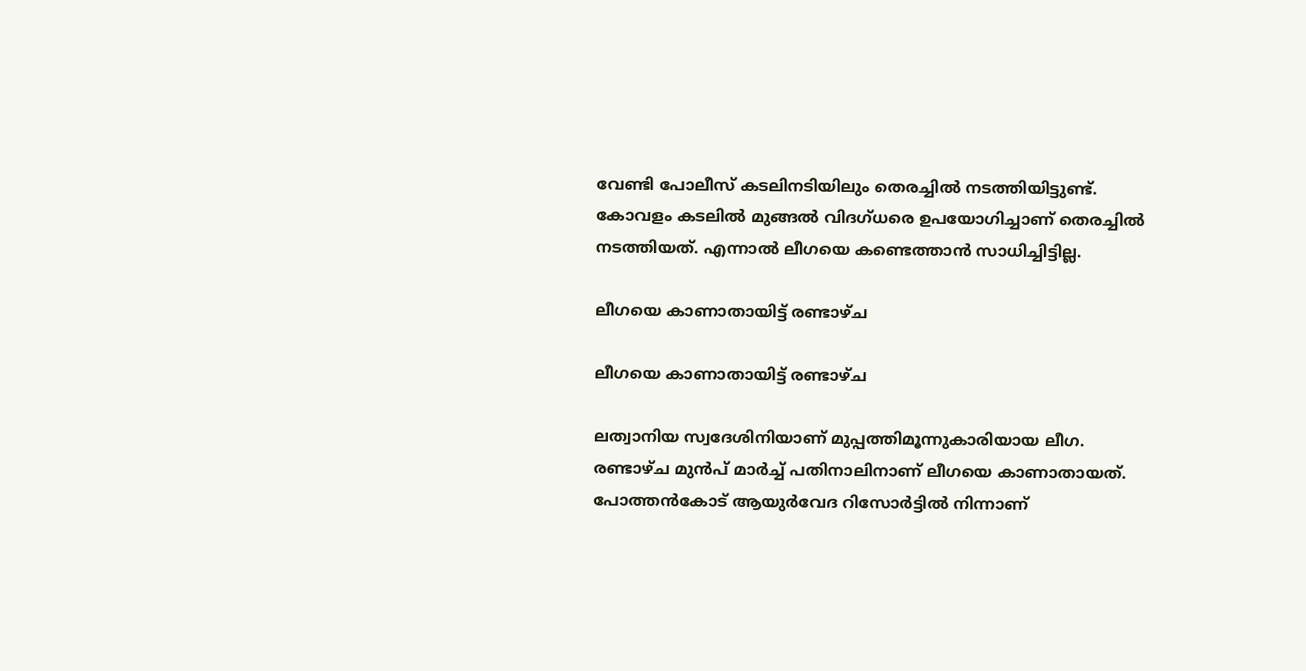വേണ്ടി പോലീസ് കടലിനടിയിലും തെരച്ചില്‍ നടത്തിയിട്ടുണ്ട്. കോവളം കടലില്‍ മുങ്ങല്‍ വിദഗ്ധരെ ഉപയോഗിച്ചാണ് തെരച്ചില്‍ നടത്തിയത്. എന്നാല്‍ ലീഗയെ കണ്ടെത്താന്‍ സാധിച്ചിട്ടില്ല.

ലീഗയെ കാണാതായിട്ട് രണ്ടാഴ്ച

ലീഗയെ കാണാതായിട്ട് രണ്ടാഴ്ച

ലത്വാനിയ സ്വദേശിനിയാണ് മുപ്പത്തിമൂന്നുകാരിയായ ലീഗ. രണ്ടാഴ്ച മുന്‍പ് മാര്‍ച്ച് പതിനാലിനാണ് ലീഗയെ കാണാതായത്. പോത്തന്‍കോട് ആയുര്‍വേദ റിസോര്‍ട്ടില്‍ നിന്നാണ്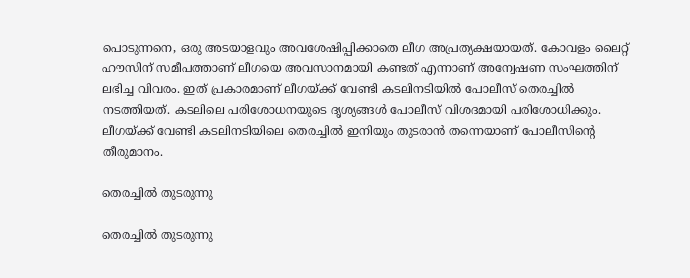പൊടുന്നനെ, ഒരു അടയാളവും അവശേഷിപ്പിക്കാതെ ലീഗ അപ്രത്യക്ഷയായത്. കോവളം ലൈറ്റ് ഹൗസിന് സമീപത്താണ് ലീഗയെ അവസാനമായി കണ്ടത് എന്നാണ് അന്വേഷണ സംഘത്തിന് ലഭിച്ച വിവരം. ഇത് പ്രകാരമാണ് ലീഗയ്ക്ക് വേണ്ടി കടലിനടിയില്‍ പോലീസ് തെരച്ചില്‍ നടത്തിയത്. കടലിലെ പരിശോധനയുടെ ദൃശ്യങ്ങള്‍ പോലീസ് വിശദമായി പരിശോധിക്കും. ലീഗയ്ക്ക് വേണ്ടി കടലിനടിയിലെ തെരച്ചില്‍ ഇനിയും തുടരാന്‍ തന്നെയാണ് പോലീസിന്റെ തീരുമാനം.

തെരച്ചിൽ തുടരുന്നു

തെരച്ചിൽ തുടരുന്നു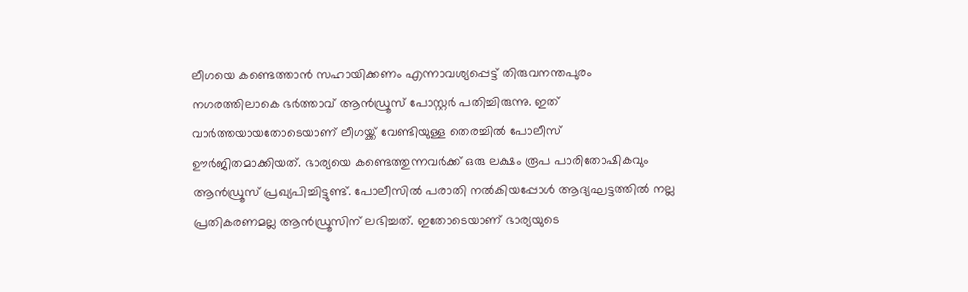ലീഗയെ കണ്ടെത്താന്‍ സഹായിക്കണം എന്നാവശ്യപ്പെട്ട് തിരുവനന്തപുരം നഗരത്തിലാകെ ഭര്‍ത്താവ് ആന്‍ഡ്രൂസ് പോസ്റ്റര്‍ പതിച്ചിരുന്നു. ഇത് വാര്‍ത്തയായതോടെയാണ് ലീഗയ്ക്ക് വേണ്ടിയുള്ള തെരച്ചില്‍ പോലീസ് ഊര്‍ജിതമാക്കിയത്. ഭാര്യയെ കണ്ടെത്തുന്നവര്‍ക്ക് ഒരു ലക്ഷം രൂപ പാരിതോഷികവും ആന്‍ഡ്രൂസ് പ്രഖ്യപിച്ചിട്ടുണ്ട്. പോലീസില്‍ പരാതി നല്‍കിയപ്പോള്‍ ആദ്യഘട്ടത്തില്‍ നല്ല പ്രതികരണമല്ല ആന്‍ഡ്രൂസിന് ലഭിച്ചത്. ഇതോടെയാണ് ഭാര്യയുടെ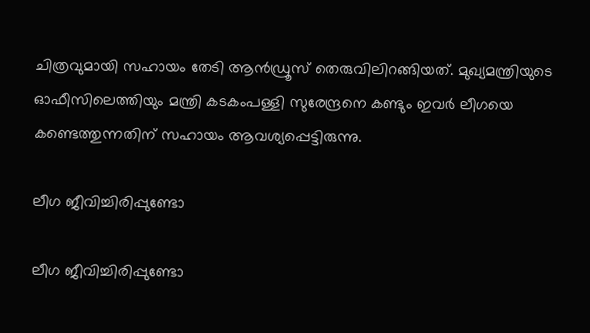ചിത്രവുമായി സഹായം തേടി ആന്‍ഡ്രൂസ് തെരുവിലിറങ്ങിയത്. മുഖ്യമന്ത്രിയുടെ ഓഫീസിലെത്തിയും മന്ത്രി കടകംപള്ളി സുരേന്ദ്രനെ കണ്ടും ഇവര്‍ ലീഗയെ കണ്ടെത്തുന്നതിന് സഹായം ആവശ്യപ്പെട്ടിരുന്നു.

ലീഗ ജീവിച്ചിരിപ്പുണ്ടോ

ലീഗ ജീവിച്ചിരിപ്പുണ്ടോ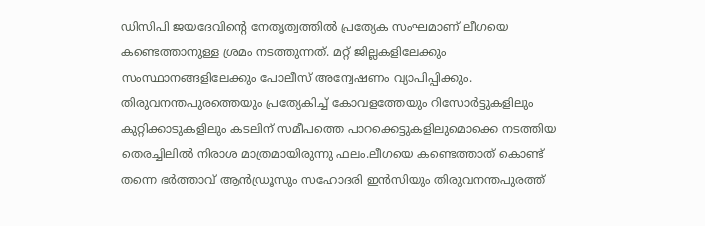ഡിസിപി ജയദേവിന്റെ നേതൃത്വത്തില്‍ പ്രത്യേക സംഘമാണ് ലീഗയെ കണ്ടെത്താനുള്ള ശ്രമം നടത്തുന്നത്. മറ്റ് ജില്ലകളിലേക്കും സംസ്ഥാനങ്ങളിലേക്കും പോലീസ് അന്വേഷണം വ്യാപിപ്പിക്കും. തിരുവനന്തപുരത്തെയും പ്രത്യേകിച്ച് കോവളത്തേയും റിസോര്‍ട്ടുകളിലും കുറ്റിക്കാടുകളിലും കടലിന് സമീപത്തെ പാറക്കെട്ടുകളിലുമൊക്കെ നടത്തിയ തെരച്ചിലില്‍ നിരാശ മാത്രമായിരുന്നു ഫലം.ലീഗയെ കണ്ടെത്താത് കൊണ്ട് തന്നെ ഭര്‍ത്താവ് ആന്‍ഡ്രൂസും സഹോദരി ഇന്‍സിയും തിരുവനന്തപുരത്ത്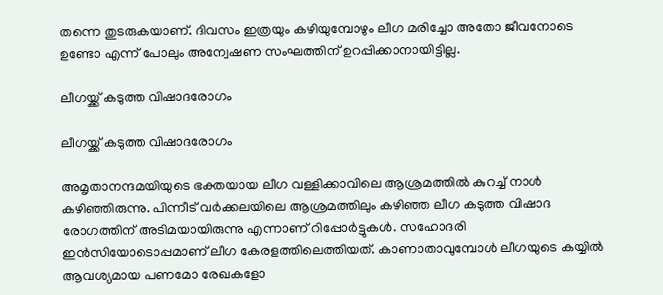തന്നെ തുടരുകയാണ്. ദിവസം ഇത്രയും കഴിയുമ്പോഴും ലീഗ മരിച്ചോ അതോ ജീവനോടെ ഉണ്ടോ എന്ന് പോലും അന്വേഷണ സംഘത്തിന് ഉറപ്പിക്കാനായിട്ടില്ല.

ലീഗയ്ക്ക് കടുത്ത വിഷാദരോഗം

ലീഗയ്ക്ക് കടുത്ത വിഷാദരോഗം

അമൃതാനന്ദമയിയുടെ ഭക്തയായ ലീഗ വള്ളിക്കാവിലെ ആശ്രമത്തില്‍ കുറച്ച് നാള്‍ കഴിഞ്ഞിരുന്നു. പിന്നീട് വര്‍ക്കലയിലെ ആശ്രമത്തിലും കഴിഞ്ഞ ലീഗ കടുത്ത വിഷാദ രോഗത്തിന് അടിമയായിരുന്നു എന്നാണ് റിപ്പോര്‍ട്ടുകള്‍. സഹോദരി ഇന്‍സിയോടൊപ്പമാണ് ലീഗ കേരളത്തിലെത്തിയത്. കാണാതാവുമ്പോള്‍ ലീഗയുടെ കയ്യില്‍ ആവശ്യമായ പണമോ രേഖകളോ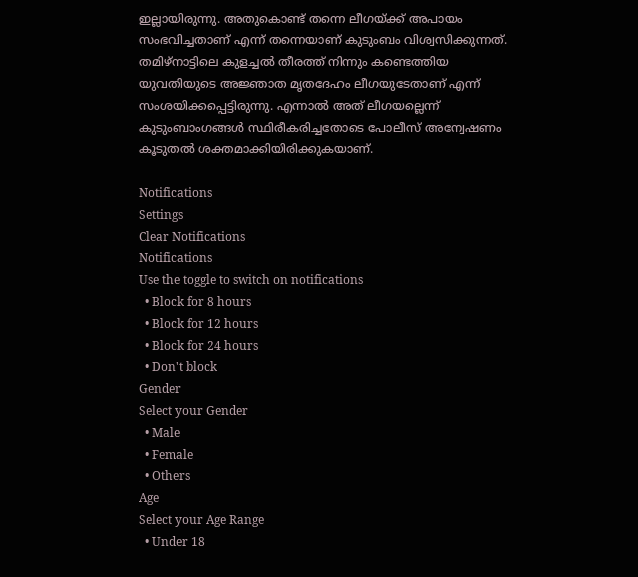ഇല്ലായിരുന്നു. അതുകൊണ്ട് തന്നെ ലീഗയ്ക്ക് അപായം സംഭവിച്ചതാണ് എന്ന് തന്നെയാണ് കുടുംബം വിശ്വസിക്കുന്നത്. തമിഴ്‌നാട്ടിലെ കുളച്ചല്‍ തീരത്ത് നിന്നും കണ്ടെത്തിയ യുവതിയുടെ അജ്ഞാത മൃതദേഹം ലീഗയുടേതാണ് എന്ന് സംശയിക്കപ്പെട്ടിരുന്നു. എന്നാല്‍ അത് ലീഗയല്ലെന്ന് കുടുംബാംഗങ്ങള്‍ സ്ഥിരീകരിച്ചതോടെ പോലീസ് അന്വേഷണം കൂടുതല്‍ ശക്തമാക്കിയിരിക്കുകയാണ്.

Notifications
Settings
Clear Notifications
Notifications
Use the toggle to switch on notifications
  • Block for 8 hours
  • Block for 12 hours
  • Block for 24 hours
  • Don't block
Gender
Select your Gender
  • Male
  • Female
  • Others
Age
Select your Age Range
  • Under 18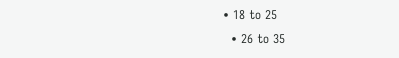• 18 to 25
  • 26 to 35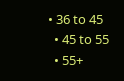• 36 to 45
  • 45 to 55
  • 55+